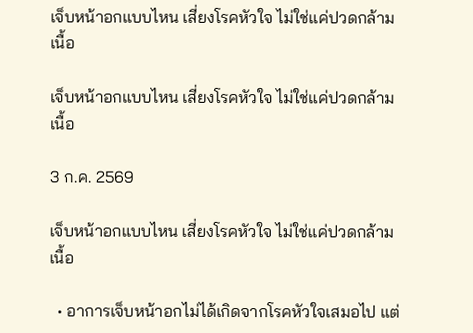เจ็บหน้าอกแบบไหน เสี่ยงโรคหัวใจ ไม่ใช่แค่ปวดกล้ามเนื้อ

เจ็บหน้าอกแบบไหน เสี่ยงโรคหัวใจ ไม่ใช่แค่ปวดกล้ามเนื้อ

3 ก.ค. 2569

เจ็บหน้าอกแบบไหน เสี่ยงโรคหัวใจ ไม่ใช่แค่ปวดกล้ามเนื้อ

  • อาการเจ็บหน้าอกไม่ได้เกิดจากโรคหัวใจเสมอไป แต่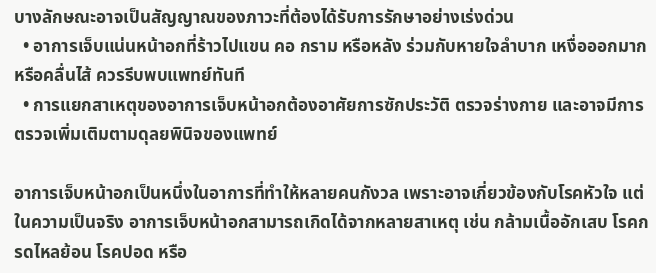บางลักษณะอาจเป็นสัญญาณของภาวะที่ต้องได้รับการรักษาอย่างเร่งด่วน
  • อาการเจ็บแน่นหน้าอกที่ร้าวไปแขน คอ กราม หรือหลัง ร่วมกับหายใจลำบาก เหงื่อออกมาก หรือคลื่นไส้ ควรรีบพบแพทย์ทันที
  • การแยกสาเหตุของอาการเจ็บหน้าอกต้องอาศัยการซักประวัติ ตรวจร่างกาย และอาจมีการตรวจเพิ่มเติมตามดุลยพินิจของแพทย์

อาการเจ็บหน้าอกเป็นหนึ่งในอาการที่ทำให้หลายคนกังวล เพราะอาจเกี่ยวข้องกับโรคหัวใจ แต่ในความเป็นจริง อาการเจ็บหน้าอกสามารถเกิดได้จากหลายสาเหตุ เช่น กล้ามเนื้ออักเสบ โรคกรดไหลย้อน โรคปอด หรือ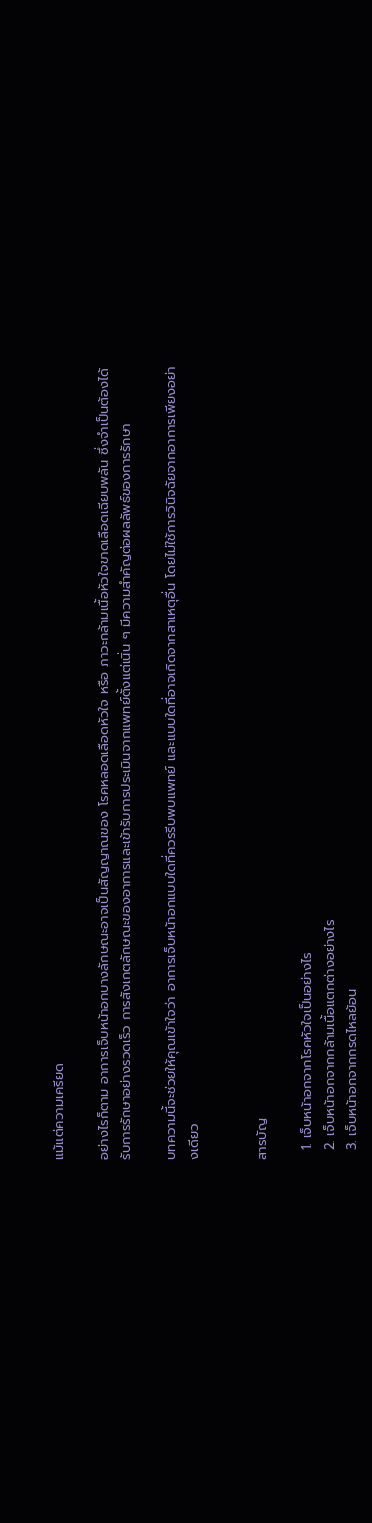แม้แต่ความเครียด

อย่างไรก็ตาม อาการเจ็บหน้าอกบางลักษณะอาจเป็นสัญญาณของ โรคหลอดเลือดหัวใจ หรือ ภาวะกล้ามเนื้อหัวใจขาดเลือดเฉียบพลัน ซึ่งจำเป็นต้องได้รับการรักษาอย่างรวดเร็ว การสังเกตลักษณะของอาการและเข้ารับการประเมินจากแพทย์ตั้งแต่เนิ่น ๆ มีความสำคัญต่อผลลัพธ์ของการรักษา

บทความนี้จะช่วยให้คุณเข้าใจว่า อาการเจ็บหน้าอกแบบใดที่ควรรีบพบแพทย์ และแบบใดที่อาจเกิดจากสาเหตุอื่น โดยไม่ใช้การวินิจฉัยจากอาการเพียงอย่างเดียว


สารบัญ

  1. เจ็บหน้าอกจากโรคหัวใจเป็นอย่างไร
  2. เจ็บหน้าอกจากกล้ามเนื้อแตกต่างอย่างไร
  3. เจ็บหน้าอกจากกรดไหลย้อน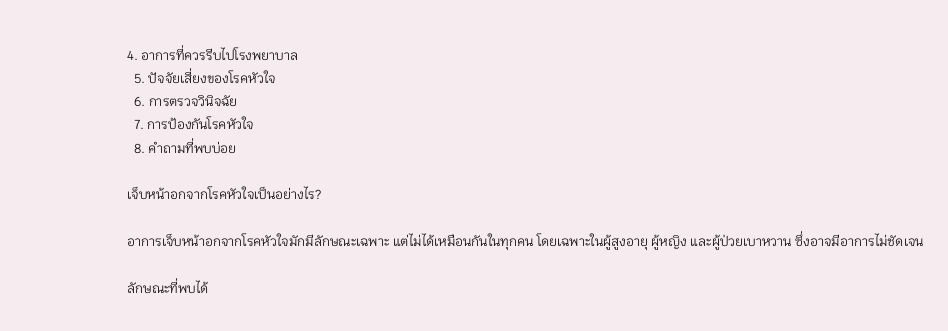4. อาการที่ควรรีบไปโรงพยาบาล
  5. ปัจจัยเสี่ยงของโรคหัวใจ
  6. การตรวจวินิจฉัย
  7. การป้องกันโรคหัวใจ
  8. คำถามที่พบบ่อย

เจ็บหน้าอกจากโรคหัวใจเป็นอย่างไร?

อาการเจ็บหน้าอกจากโรคหัวใจมักมีลักษณะเฉพาะ แต่ไม่ได้เหมือนกันในทุกคน โดยเฉพาะในผู้สูงอายุ ผู้หญิง และผู้ป่วยเบาหวาน ซึ่งอาจมีอาการไม่ชัดเจน

ลักษณะที่พบได้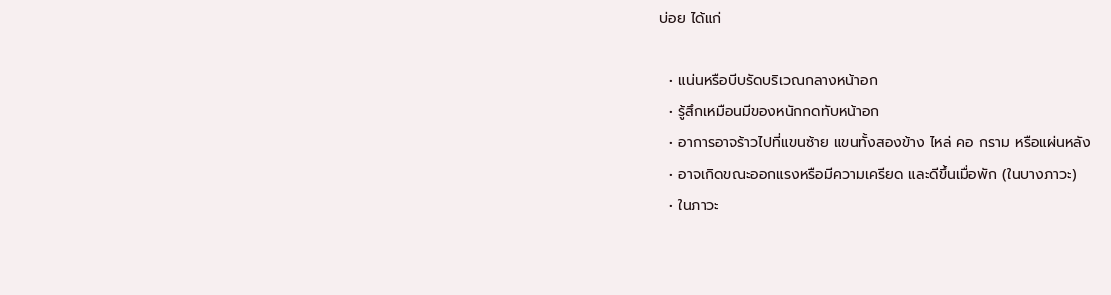บ่อย ได้แก่

  • แน่นหรือบีบรัดบริเวณกลางหน้าอก
  • รู้สึกเหมือนมีของหนักกดทับหน้าอก
  • อาการอาจร้าวไปที่แขนซ้าย แขนทั้งสองข้าง ไหล่ คอ กราม หรือแผ่นหลัง
  • อาจเกิดขณะออกแรงหรือมีความเครียด และดีขึ้นเมื่อพัก (ในบางภาวะ)
  • ในภาวะ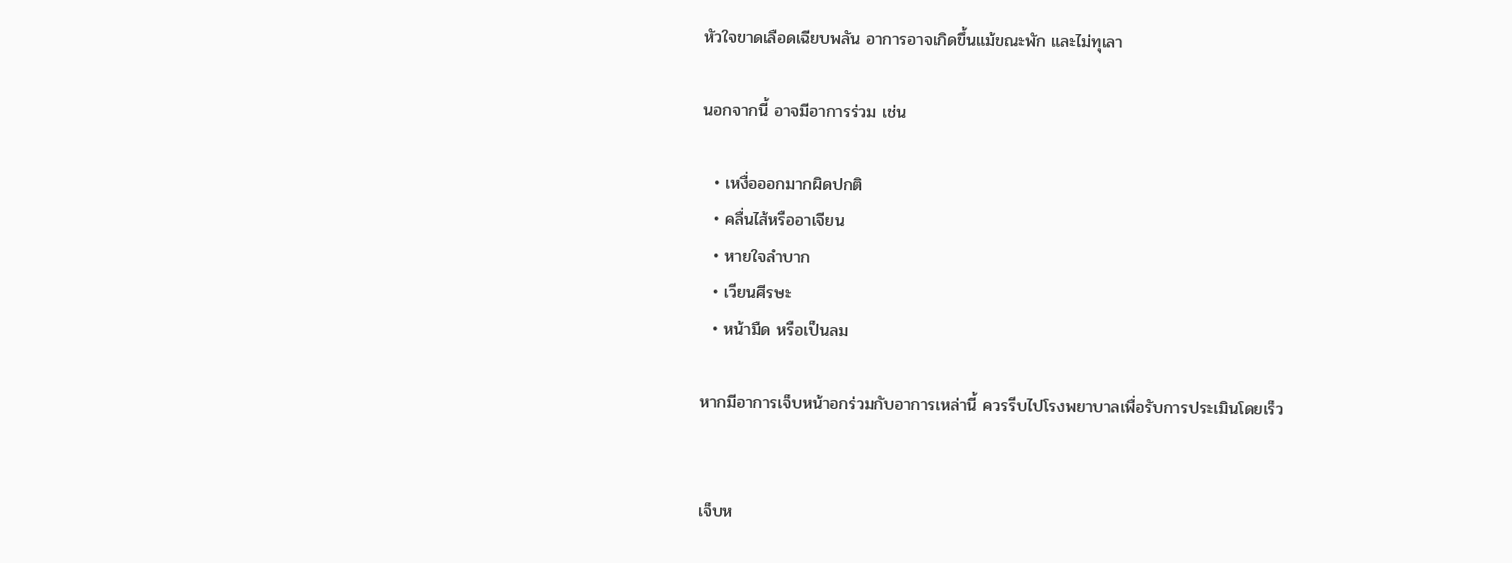หัวใจขาดเลือดเฉียบพลัน อาการอาจเกิดขึ้นแม้ขณะพัก และไม่ทุเลา

นอกจากนี้ อาจมีอาการร่วม เช่น

  • เหงื่อออกมากผิดปกติ
  • คลื่นไส้หรืออาเจียน
  • หายใจลำบาก
  • เวียนศีรษะ
  • หน้ามืด หรือเป็นลม

หากมีอาการเจ็บหน้าอกร่วมกับอาการเหล่านี้ ควรรีบไปโรงพยาบาลเพื่อรับการประเมินโดยเร็ว


เจ็บห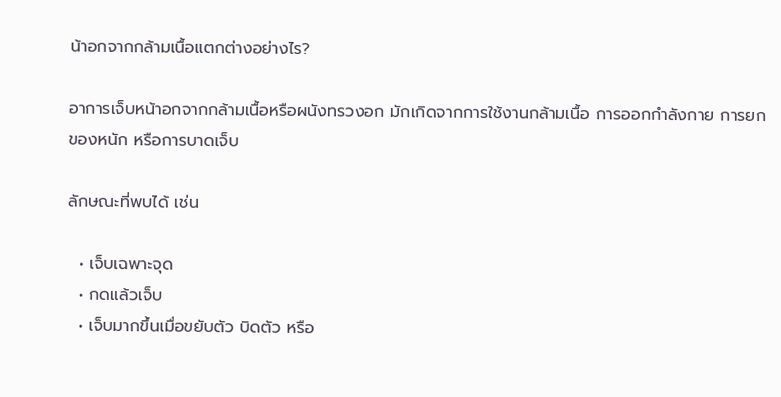น้าอกจากกล้ามเนื้อแตกต่างอย่างไร?

อาการเจ็บหน้าอกจากกล้ามเนื้อหรือผนังทรวงอก มักเกิดจากการใช้งานกล้ามเนื้อ การออกกำลังกาย การยกของหนัก หรือการบาดเจ็บ

ลักษณะที่พบได้ เช่น

  • เจ็บเฉพาะจุด
  • กดแล้วเจ็บ
  • เจ็บมากขึ้นเมื่อขยับตัว บิดตัว หรือ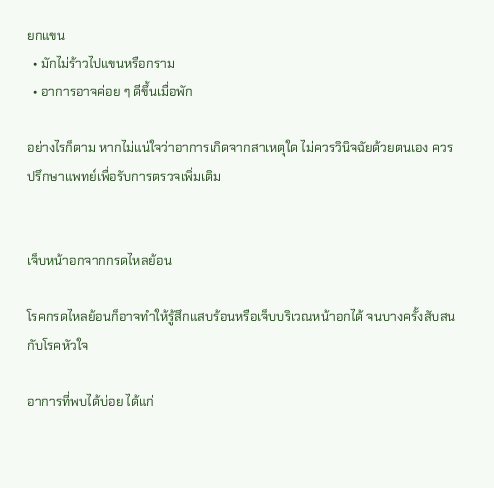ยกแขน
  • มักไม่ร้าวไปแขนหรือกราม
  • อาการอาจค่อย ๆ ดีขึ้นเมื่อพัก

อย่างไรก็ตาม หากไม่แน่ใจว่าอาการเกิดจากสาเหตุใด ไม่ควรวินิจฉัยด้วยตนเอง ควรปรึกษาแพทย์เพื่อรับการตรวจเพิ่มเติม


เจ็บหน้าอกจากกรดไหลย้อน

โรคกรดไหลย้อนก็อาจทำให้รู้สึกแสบร้อนหรือเจ็บบริเวณหน้าอกได้ จนบางครั้งสับสนกับโรคหัวใจ

อาการที่พบได้บ่อย ได้แก่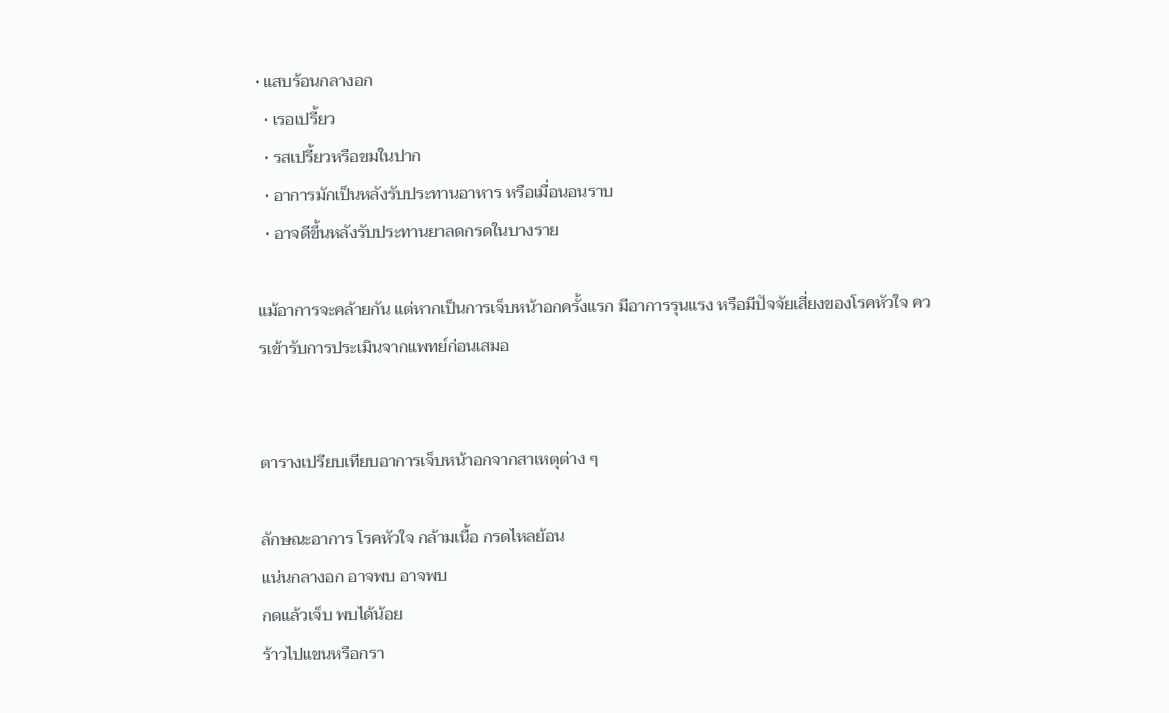• แสบร้อนกลางอก
  • เรอเปรี้ยว
  • รสเปรี้ยวหรือขมในปาก
  • อาการมักเป็นหลังรับประทานอาหาร หรือเมื่อนอนราบ
  • อาจดีขึ้นหลังรับประทานยาลดกรดในบางราย

แม้อาการจะคล้ายกัน แต่หากเป็นการเจ็บหน้าอกครั้งแรก มีอาการรุนแรง หรือมีปัจจัยเสี่ยงของโรคหัวใจ ควรเข้ารับการประเมินจากแพทย์ก่อนเสมอ


ตารางเปรียบเทียบอาการเจ็บหน้าอกจากสาเหตุต่าง ๆ

ลักษณะอาการ โรคหัวใจ กล้ามเนื้อ กรดไหลย้อน
แน่นกลางอก อาจพบ อาจพบ
กดแล้วเจ็บ พบได้น้อย
ร้าวไปแขนหรือกรา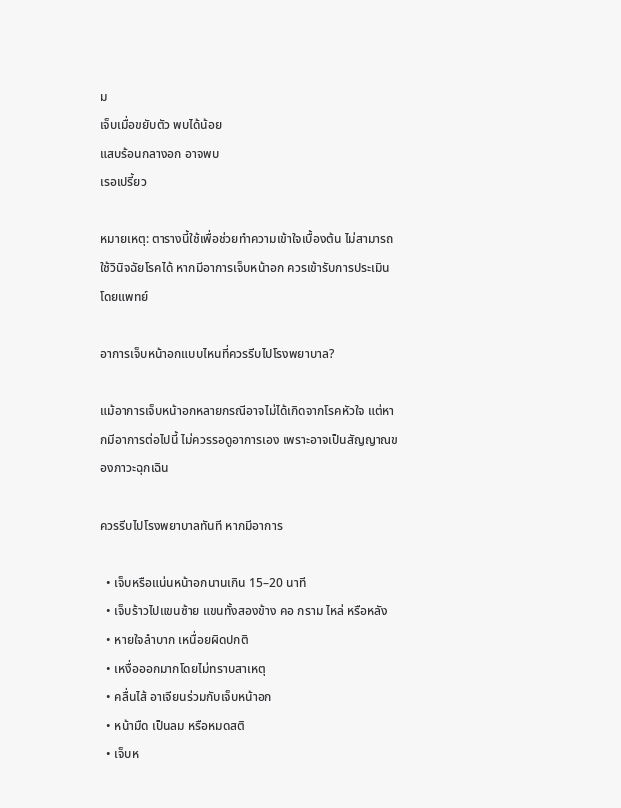ม
เจ็บเมื่อขยับตัว พบได้น้อย
แสบร้อนกลางอก อาจพบ
เรอเปรี้ยว

หมายเหตุ: ตารางนี้ใช้เพื่อช่วยทำความเข้าใจเบื้องต้น ไม่สามารถใช้วินิจฉัยโรคได้ หากมีอาการเจ็บหน้าอก ควรเข้ารับการประเมินโดยแพทย์

อาการเจ็บหน้าอกแบบไหนที่ควรรีบไปโรงพยาบาล?

แม้อาการเจ็บหน้าอกหลายกรณีอาจไม่ได้เกิดจากโรคหัวใจ แต่หากมีอาการต่อไปนี้ ไม่ควรรอดูอาการเอง เพราะอาจเป็นสัญญาณของภาวะฉุกเฉิน

ควรรีบไปโรงพยาบาลทันที หากมีอาการ

  • เจ็บหรือแน่นหน้าอกนานเกิน 15–20 นาที
  • เจ็บร้าวไปแขนซ้าย แขนทั้งสองข้าง คอ กราม ไหล่ หรือหลัง
  • หายใจลำบาก เหนื่อยผิดปกติ
  • เหงื่อออกมากโดยไม่ทราบสาเหตุ
  • คลื่นไส้ อาเจียนร่วมกับเจ็บหน้าอก
  • หน้ามืด เป็นลม หรือหมดสติ
  • เจ็บห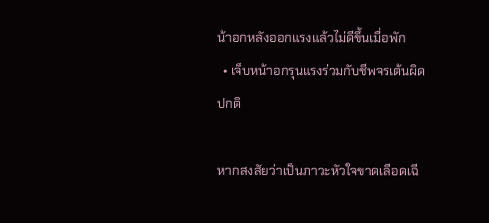น้าอกหลังออกแรงแล้วไม่ดีขึ้นเมื่อพัก
  • เจ็บหน้าอกรุนแรงร่วมกับชีพจรเต้นผิดปกติ

หากสงสัยว่าเป็นภาวะหัวใจขาดเลือดเฉี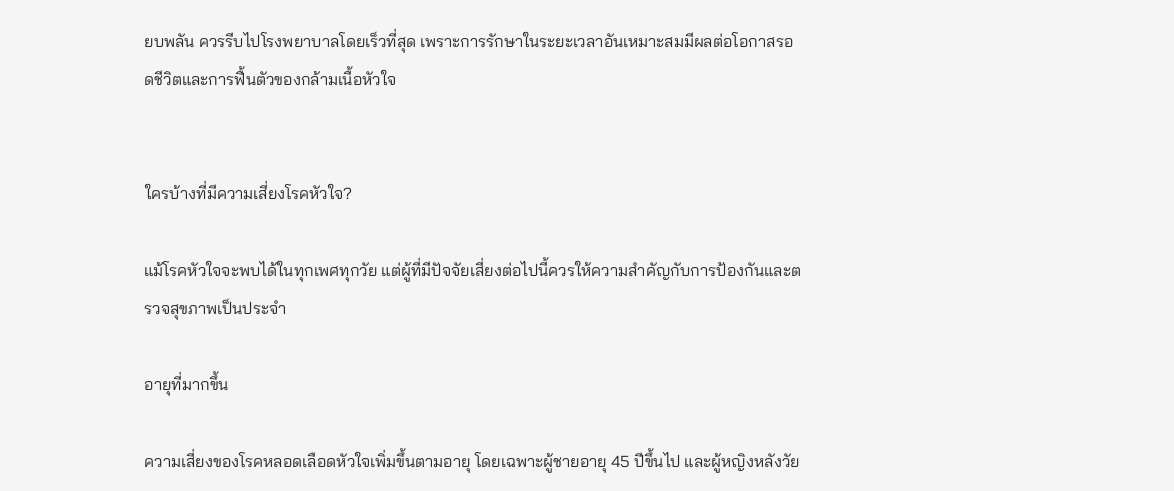ยบพลัน ควรรีบไปโรงพยาบาลโดยเร็วที่สุด เพราะการรักษาในระยะเวลาอันเหมาะสมมีผลต่อโอกาสรอดชีวิตและการฟื้นตัวของกล้ามเนื้อหัวใจ


ใครบ้างที่มีความเสี่ยงโรคหัวใจ?

แม้โรคหัวใจจะพบได้ในทุกเพศทุกวัย แต่ผู้ที่มีปัจจัยเสี่ยงต่อไปนี้ควรให้ความสำคัญกับการป้องกันและตรวจสุขภาพเป็นประจำ

อายุที่มากขึ้น

ความเสี่ยงของโรคหลอดเลือดหัวใจเพิ่มขึ้นตามอายุ โดยเฉพาะผู้ชายอายุ 45 ปีขึ้นไป และผู้หญิงหลังวัย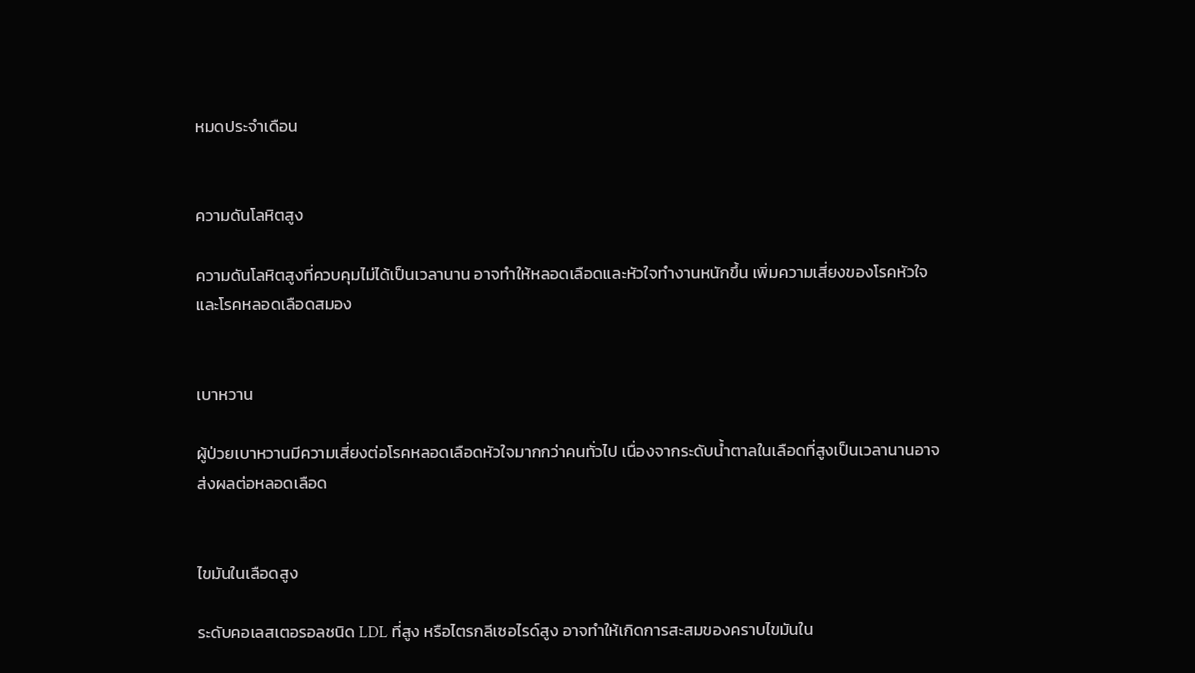หมดประจำเดือน


ความดันโลหิตสูง

ความดันโลหิตสูงที่ควบคุมไม่ได้เป็นเวลานาน อาจทำให้หลอดเลือดและหัวใจทำงานหนักขึ้น เพิ่มความเสี่ยงของโรคหัวใจและโรคหลอดเลือดสมอง


เบาหวาน

ผู้ป่วยเบาหวานมีความเสี่ยงต่อโรคหลอดเลือดหัวใจมากกว่าคนทั่วไป เนื่องจากระดับน้ำตาลในเลือดที่สูงเป็นเวลานานอาจส่งผลต่อหลอดเลือด


ไขมันในเลือดสูง

ระดับคอเลสเตอรอลชนิด LDL ที่สูง หรือไตรกลีเซอไรด์สูง อาจทำให้เกิดการสะสมของคราบไขมันใน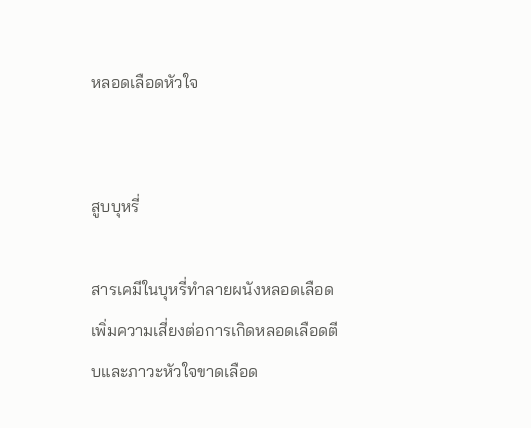หลอดเลือดหัวใจ


สูบบุหรี่

สารเคมีในบุหรี่ทำลายผนังหลอดเลือด เพิ่มความเสี่ยงต่อการเกิดหลอดเลือดตีบและภาวะหัวใจขาดเลือด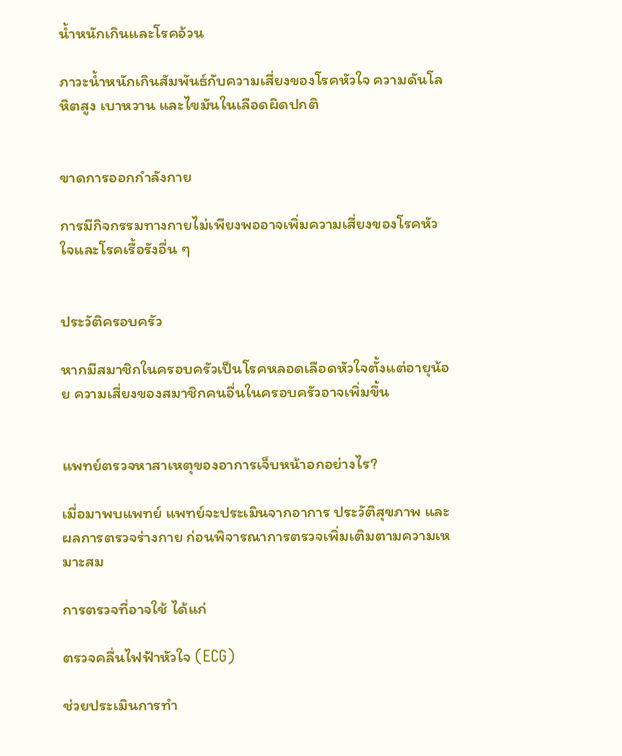น้ำหนักเกินและโรคอ้วน

ภาวะน้ำหนักเกินสัมพันธ์กับความเสี่ยงของโรคหัวใจ ความดันโลหิตสูง เบาหวาน และไขมันในเลือดผิดปกติ


ขาดการออกกำลังกาย

การมีกิจกรรมทางกายไม่เพียงพออาจเพิ่มความเสี่ยงของโรคหัวใจและโรคเรื้อรังอื่น ๆ


ประวัติครอบครัว

หากมีสมาชิกในครอบครัวเป็นโรคหลอดเลือดหัวใจตั้งแต่อายุน้อย ความเสี่ยงของสมาชิกคนอื่นในครอบครัวอาจเพิ่มขึ้น


แพทย์ตรวจหาสาเหตุของอาการเจ็บหน้าอกอย่างไร?

เมื่อมาพบแพทย์ แพทย์จะประเมินจากอาการ ประวัติสุขภาพ และผลการตรวจร่างกาย ก่อนพิจารณาการตรวจเพิ่มเติมตามความเหมาะสม

การตรวจที่อาจใช้ ได้แก่

ตรวจคลื่นไฟฟ้าหัวใจ (ECG)

ช่วยประเมินการทำ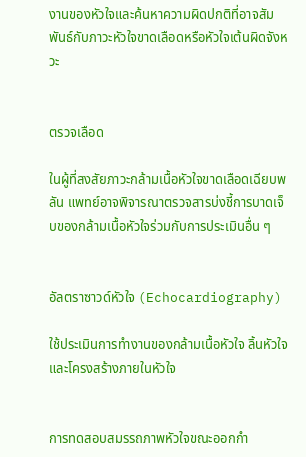งานของหัวใจและค้นหาความผิดปกติที่อาจสัมพันธ์กับภาวะหัวใจขาดเลือดหรือหัวใจเต้นผิดจังหวะ


ตรวจเลือด

ในผู้ที่สงสัยภาวะกล้ามเนื้อหัวใจขาดเลือดเฉียบพลัน แพทย์อาจพิจารณาตรวจสารบ่งชี้การบาดเจ็บของกล้ามเนื้อหัวใจร่วมกับการประเมินอื่น ๆ


อัลตราซาวด์หัวใจ (Echocardiography)

ใช้ประเมินการทำงานของกล้ามเนื้อหัวใจ ลิ้นหัวใจ และโครงสร้างภายในหัวใจ


การทดสอบสมรรถภาพหัวใจขณะออกกำ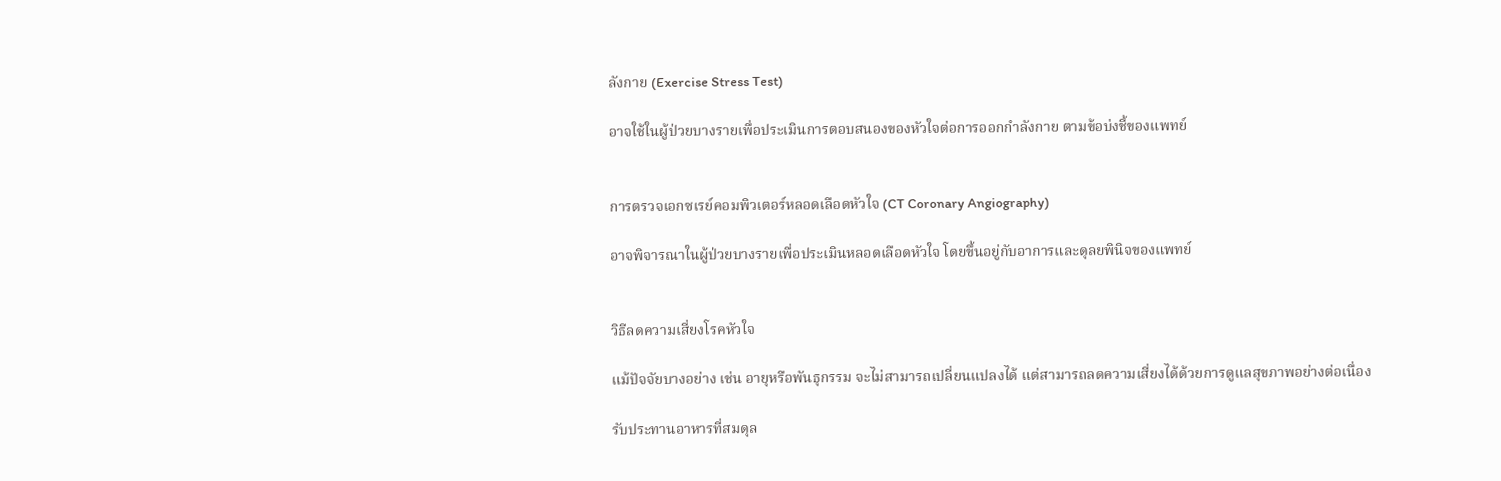ลังกาย (Exercise Stress Test)

อาจใช้ในผู้ป่วยบางรายเพื่อประเมินการตอบสนองของหัวใจต่อการออกกำลังกาย ตามข้อบ่งชี้ของแพทย์


การตรวจเอกซเรย์คอมพิวเตอร์หลอดเลือดหัวใจ (CT Coronary Angiography)

อาจพิจารณาในผู้ป่วยบางรายเพื่อประเมินหลอดเลือดหัวใจ โดยขึ้นอยู่กับอาการและดุลยพินิจของแพทย์


วิธีลดความเสี่ยงโรคหัวใจ

แม้ปัจจัยบางอย่าง เช่น อายุหรือพันธุกรรม จะไม่สามารถเปลี่ยนแปลงได้ แต่สามารถลดความเสี่ยงได้ด้วยการดูแลสุขภาพอย่างต่อเนื่อง

รับประทานอาหารที่สมดุล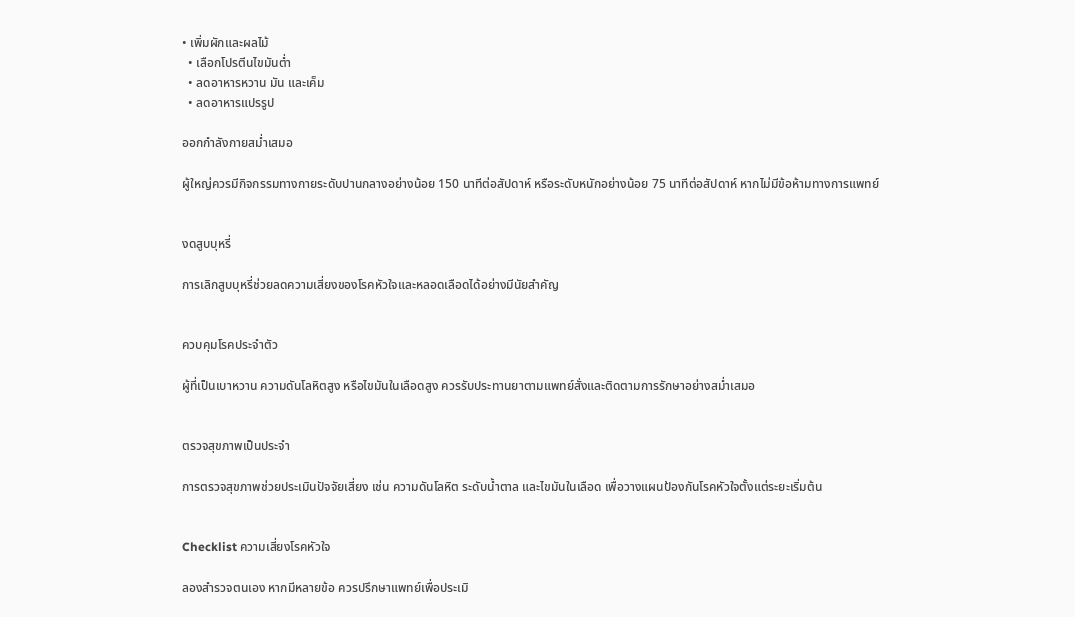• เพิ่มผักและผลไม้
  • เลือกโปรตีนไขมันต่ำ
  • ลดอาหารหวาน มัน และเค็ม
  • ลดอาหารแปรรูป

ออกกำลังกายสม่ำเสมอ

ผู้ใหญ่ควรมีกิจกรรมทางกายระดับปานกลางอย่างน้อย 150 นาทีต่อสัปดาห์ หรือระดับหนักอย่างน้อย 75 นาทีต่อสัปดาห์ หากไม่มีข้อห้ามทางการแพทย์


งดสูบบุหรี่

การเลิกสูบบุหรี่ช่วยลดความเสี่ยงของโรคหัวใจและหลอดเลือดได้อย่างมีนัยสำคัญ


ควบคุมโรคประจำตัว

ผู้ที่เป็นเบาหวาน ความดันโลหิตสูง หรือไขมันในเลือดสูง ควรรับประทานยาตามแพทย์สั่งและติดตามการรักษาอย่างสม่ำเสมอ


ตรวจสุขภาพเป็นประจำ

การตรวจสุขภาพช่วยประเมินปัจจัยเสี่ยง เช่น ความดันโลหิต ระดับน้ำตาล และไขมันในเลือด เพื่อวางแผนป้องกันโรคหัวใจตั้งแต่ระยะเริ่มต้น


Checklist ความเสี่ยงโรคหัวใจ

ลองสำรวจตนเอง หากมีหลายข้อ ควรปรึกษาแพทย์เพื่อประเมิ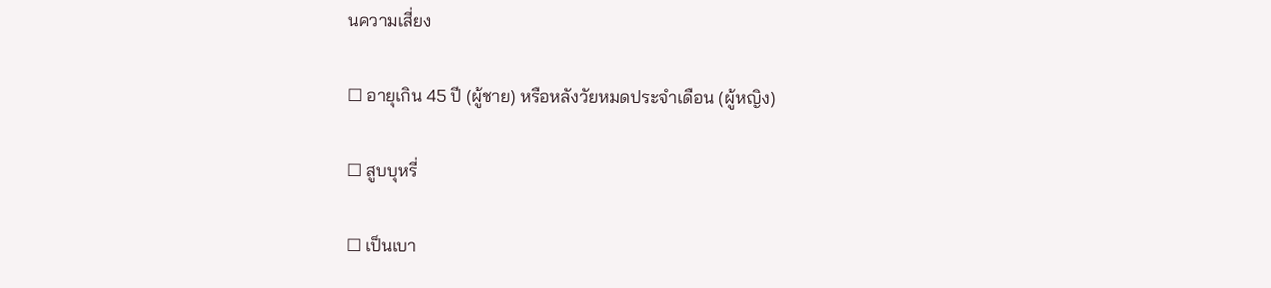นความเสี่ยง

☐ อายุเกิน 45 ปี (ผู้ชาย) หรือหลังวัยหมดประจำเดือน (ผู้หญิง)

☐ สูบบุหรี่

☐ เป็นเบา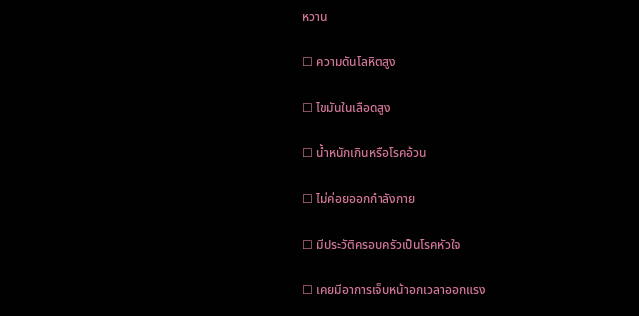หวาน

☐ ความดันโลหิตสูง

☐ ไขมันในเลือดสูง

☐ น้ำหนักเกินหรือโรคอ้วน

☐ ไม่ค่อยออกกำลังกาย

☐ มีประวัติครอบครัวเป็นโรคหัวใจ

☐ เคยมีอาการเจ็บหน้าอกเวลาออกแรง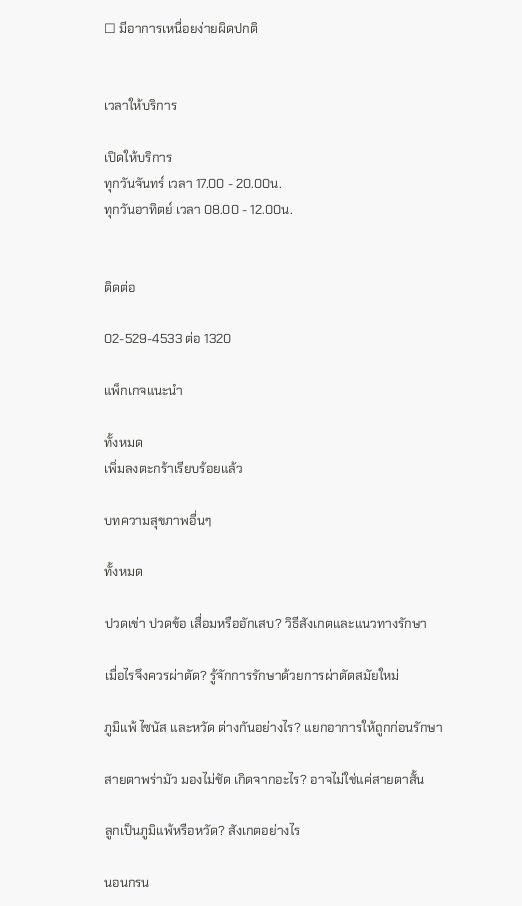☐ มีอาการเหนื่อยง่ายผิดปกติ


เวลาให้บริการ

เปิดให้บริการ
ทุกวันจันทร์ เวลา 17.00 - 20.00น.
ทุกวันอาทิตย์ เวลา 08.00 - 12.00น.


ติดต่อ

02-529-4533 ต่อ 1320

แพ็กเกจแนะนำ

ทั้งหมด
เพิ่มลงตะกร้าเรียบร้อยแล้ว

บทความสุขภาพอื่นๆ

ทั้งหมด

ปวดเข่า ปวดข้อ เสื่อมหรืออักเสบ? วิธีสังเกตและแนวทางรักษา

เมื่อไรจึงควรผ่าตัด? รู้จักการรักษาด้วยการผ่าตัดสมัยใหม่

ภูมิแพ้ ไซนัส และหวัด ต่างกันอย่างไร? แยกอาการให้ถูกก่อนรักษา

สายตาพร่ามัว มองไม่ชัด เกิดจากอะไร? อาจไม่ใช่แค่สายตาสั้น

ลูกเป็นภูมิแพ้หรือหวัด? สังเกตอย่างไร

นอนกรน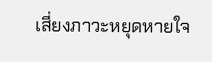เสี่ยงภาวะหยุดหายใจ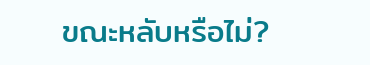ขณะหลับหรือไม่?